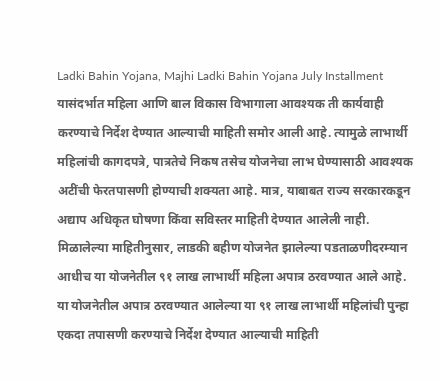Ladki Bahin Yojana, Majhi Ladki Bahin Yojana July Installment
यासंदर्भात महिला आणि बाल विकास विभागाला आवश्यक ती कार्यवाही करण्याचे निर्देश देण्यात आल्याची माहिती समोर आली आहे. त्यामुळे लाभार्थी महिलांची कागदपत्रे, पात्रतेचे निकष तसेच योजनेचा लाभ घेण्यासाठी आवश्यक अटींची फेरतपासणी होण्याची शक्यता आहे. मात्र, याबाबत राज्य सरकारकडून अद्याप अधिकृत घोषणा किंवा सविस्तर माहिती देण्यात आलेली नाही.
मिळालेल्या माहितीनुसार, लाडकी बहीण योजनेत झालेल्या पडताळणीदरम्यान आधीच या योजनेतील ९१ लाख लाभार्थी महिला अपात्र ठरवण्यात आले आहे. या योजनेतील अपात्र ठरवण्यात आलेल्या या ९१ लाख लाभार्थी महिलांची पुन्हा एकदा तपासणी करण्याचे निर्देश देण्यात आल्याची माहिती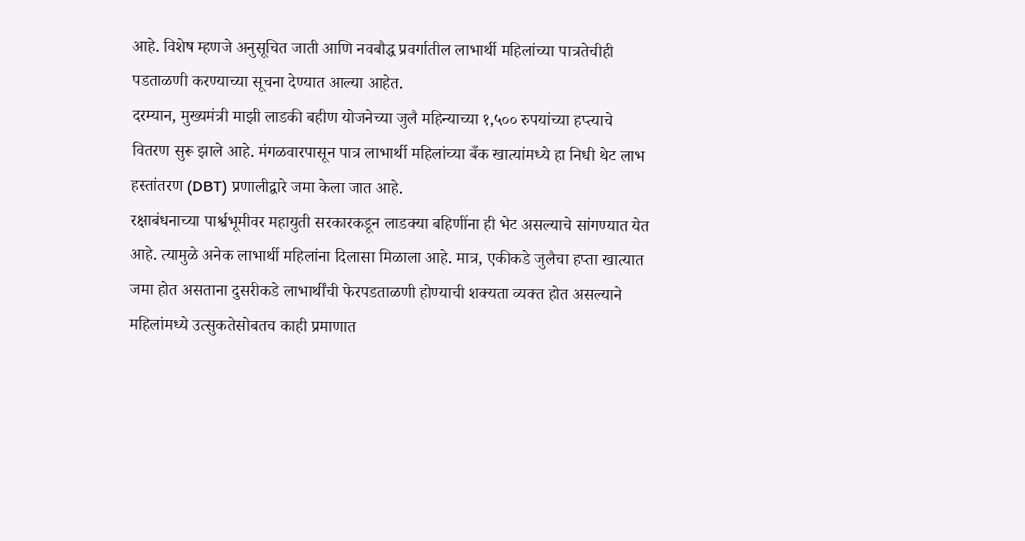आहे. विशेष म्हणजे अनुसूचित जाती आणि नवबौद्ध प्रवर्गातील लाभार्थी महिलांच्या पात्रतेचीही पडताळणी करण्याच्या सूचना देण्यात आल्या आहेत.
दरम्यान, मुख्यमंत्री माझी लाडकी बहीण योजनेच्या जुलै महिन्याच्या १,५०० रुपयांच्या हप्त्याचे वितरण सुरू झाले आहे. मंगळवारपासून पात्र लाभार्थी महिलांच्या बँक खात्यांमध्ये हा निधी थेट लाभ हस्तांतरण (DBT) प्रणालीद्वारे जमा केला जात आहे.
रक्षाबंधनाच्या पार्श्वभूमीवर महायुती सरकारकडून लाडक्या बहिणींना ही भेट असल्याचे सांगण्यात येत आहे. त्यामुळे अनेक लाभार्थी महिलांना दिलासा मिळाला आहे. मात्र, एकीकडे जुलैचा हप्ता खात्यात जमा होत असताना दुसरीकडे लाभार्थींची फेरपडताळणी होण्याची शक्यता व्यक्त होत असल्याने महिलांमध्ये उत्सुकतेसोबतच काही प्रमाणात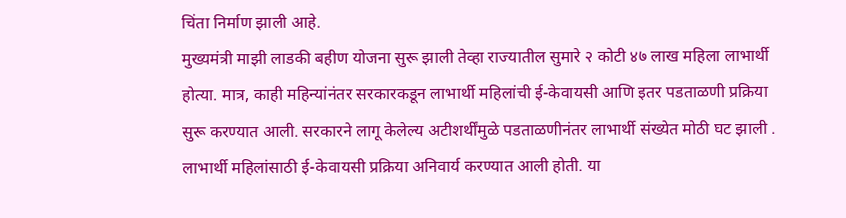चिंता निर्माण झाली आहे.
मुख्यमंत्री माझी लाडकी बहीण योजना सुरू झाली तेव्हा राज्यातील सुमारे २ कोटी ४७ लाख महिला लाभार्थी होत्या. मात्र, काही महिन्यांनंतर सरकारकडून लाभार्थी महिलांची ई-केवायसी आणि इतर पडताळणी प्रक्रिया सुरू करण्यात आली. सरकारने लागू केलेल्य अटीशर्थींमुळे पडताळणीनंतर लाभार्थी संख्येत मोठी घट झाली .
लाभार्थी महिलांसाठी ई-केवायसी प्रक्रिया अनिवार्य करण्यात आली होती. या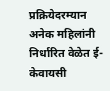प्रक्रियेदरम्यान अनेक महिलांनी निर्धारित वेळेत ई-केवायसी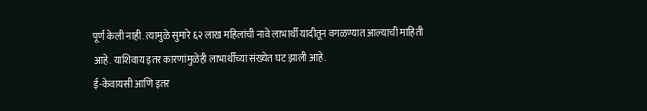पूर्ण केली नाही. त्यामुळे सुमारे ६२ लाख महिलांची नावे लाभार्थी यादीतून वगळण्यात आल्याची माहिती आहे. याशिवाय इतर कारणांमुळेही लाभार्थींच्या संख्येत घट झाली आहे.
ई-केवायसी आणि इतर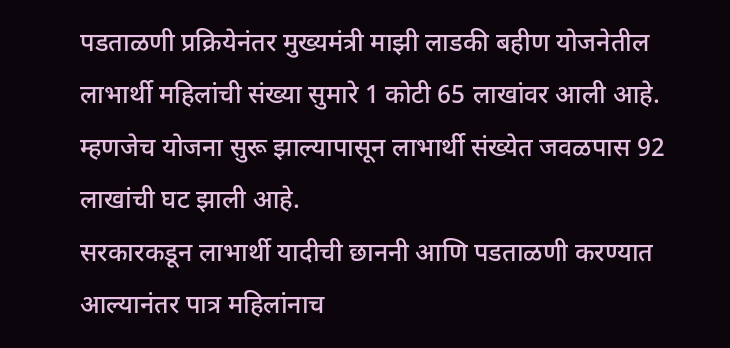पडताळणी प्रक्रियेनंतर मुख्यमंत्री माझी लाडकी बहीण योजनेतील लाभार्थी महिलांची संख्या सुमारे 1 कोटी 65 लाखांवर आली आहे. म्हणजेच योजना सुरू झाल्यापासून लाभार्थी संख्येत जवळपास 92 लाखांची घट झाली आहे.
सरकारकडून लाभार्थी यादीची छाननी आणि पडताळणी करण्यात आल्यानंतर पात्र महिलांनाच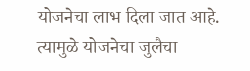योजनेचा लाभ दिला जात आहे. त्यामुळे योजनेचा जुलैचा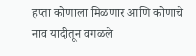हप्ता कोणाला मिळणार आणि कोणाचे नाव यादीतून वगळले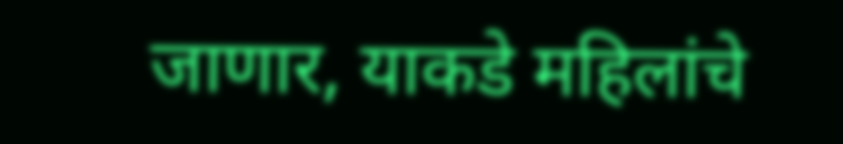जाणार, याकडे महिलांचे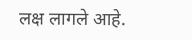लक्ष लागले आहे.